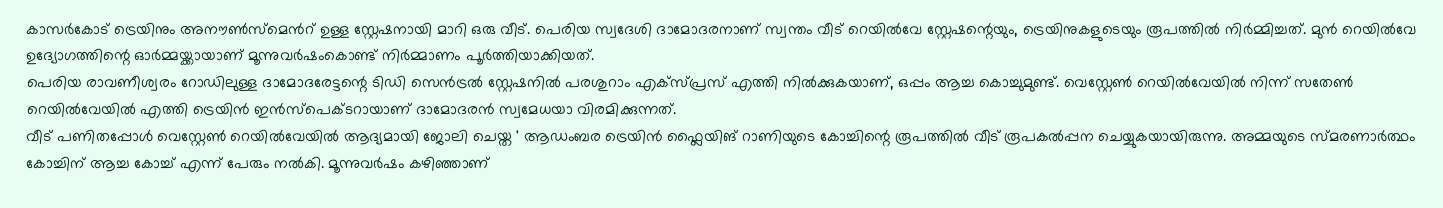കാസർകോട് ട്രെയിനും അനൗൺസ്മെൻറ് ഉള്ള സ്റ്റേഷനായി മാറി ഒരു വീട്. പെരിയ സ്വദേശി ദാമോദരനാണ് സ്വന്തം വീട് റെയിൽവേ സ്റ്റേഷന്റെയും, ട്രെയിനുകളുടെയും രൂപത്തിൽ നിർമ്മിച്ചത്. മുൻ റെയിൽവേ ഉദ്യോഗത്തിന്റെ ഓർമ്മയ്ക്കായാണ് മൂന്നുവർഷംകൊണ്ട് നിർമ്മാണം പൂർത്തിയാക്കിയത്.
പെരിയ രാവണീശ്വരം റോഡിലുള്ള ദാമോദരേട്ടന്റെ ടിഡി സെൻട്രൽ സ്റ്റേഷനിൽ പരശുറാം എക്സ്പ്രസ് എത്തി നിൽക്കുകയാണ്, ഒപ്പം ആച്ച കൊച്ചുമുണ്ട്. വെസ്റ്റേൺ റെയിൽവേയിൽ നിന്ന് സതേൺ റെയിൽവേയിൽ എത്തി ട്രെയിൻ ഇൻസ്പെക്ടറായാണ് ദാമോദരൻ സ്വമേധയാ വിരമിക്കുന്നത്.
വീട് പണിതപ്പോൾ വെസ്റ്റേൺ റെയിൽവേയിൽ ആദ്യമായി ജോലി ചെയ്ത ' ആഡംബര ട്രെയിൻ ഫ്ലൈയിങ് റാണിയുടെ കോച്ചിന്റെ രൂപത്തിൽ വീട് രൂപകൽപ്പന ചെയ്യുകയായിരുന്നു. അമ്മയുടെ സ്മരണാർത്ഥം കോച്ചിന് ആച്ച കോച്ച് എന്ന് പേരും നൽകി. മൂന്നുവർഷം കഴിഞ്ഞാണ്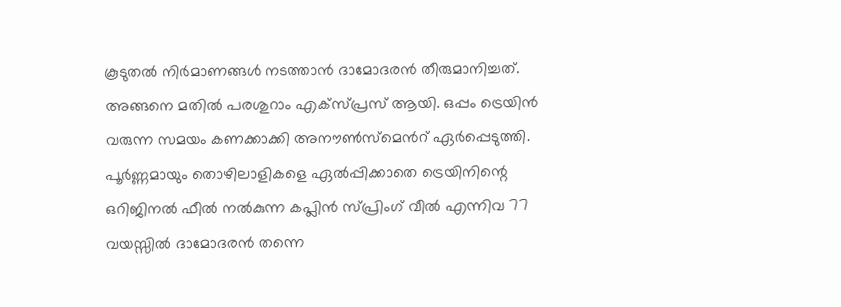കൂടുതൽ നിർമാണങ്ങൾ നടത്താൻ ദാമോദരൻ തീരുമാനിച്ചത്.
അങ്ങനെ മതിൽ പരശുറാം എക്സ്പ്രസ് ആയി. ഒപ്പം ട്രെയിൻ വരുന്ന സമയം കണക്കാക്കി അനൗൺസ്മെൻറ് ഏർപ്പെടുത്തി. പൂർണ്ണമായും തൊഴിലാളികളെ ഏൽപ്പിക്കാതെ ട്രെയിനിന്റെ ഒറിജിനൽ ഫീൽ നൽകുന്ന കപ്ലിൻ സ്പ്രിംഗ് വീൽ എന്നിവ 77 വയസ്സിൽ ദാമോദരൻ തന്നെ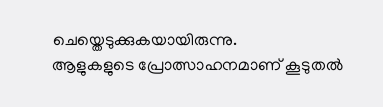ചെയ്തെടുക്കുകയായിരുന്നു.
ആളുകളുടെ പ്രോത്സാഹനമാണ് കൂടുതൽ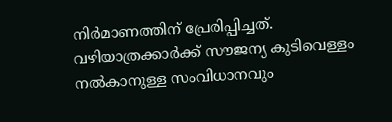നിർമാണത്തിന് പ്രേരിപ്പിച്ചത്. വഴിയാത്രക്കാർക്ക് സൗജന്യ കുടിവെള്ളം നൽകാനുള്ള സംവിധാനവും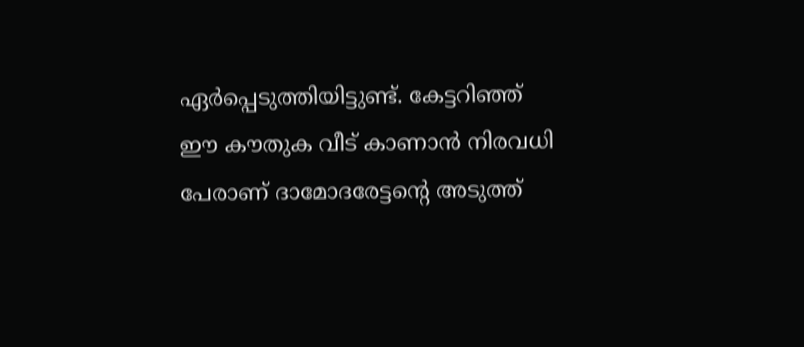ഏർപ്പെടുത്തിയിട്ടുണ്ട്. കേട്ടറിഞ്ഞ് ഈ കൗതുക വീട് കാണാൻ നിരവധി പേരാണ് ദാമോദരേട്ടന്റെ അടുത്ത്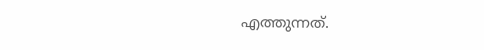എത്തുന്നത്.